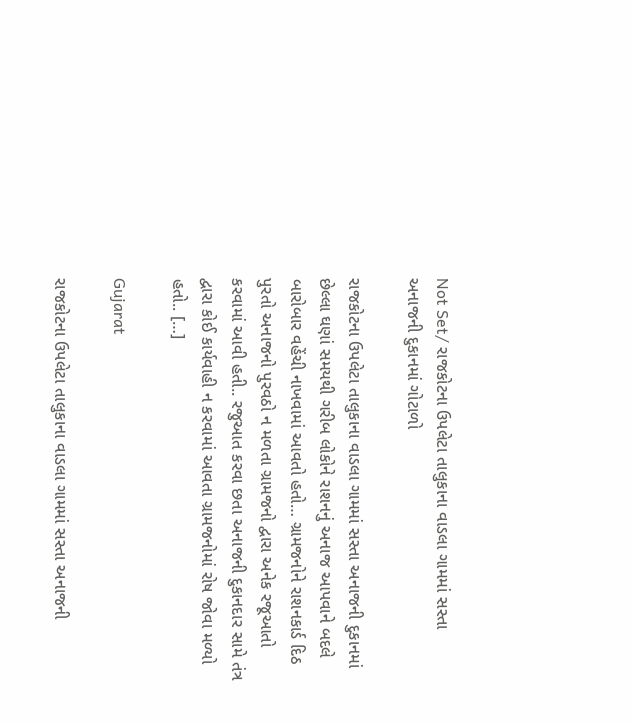Not Set/ રાજકોટના ઉપલેટા તાલુકાના વાડલા ગામમાં સસ્તા અનાજની દુકાનમાં ગોટાળો

રાજકોટના ઉપલેટા તાલુકાના વાડલા ગામમાં સસ્તા અનાજની દુકાનમાં છેલ્લા ઘણાં સમયથી ગરીબ લોકોને રાશનનું અનાજ આપવાને બદલે બારોબાર વહેંચી નાખવામાં આવતો હતો… ગ્રામજનોને રાશનકાર્ડ દિઠ પુરતો અનાજનો પુરવઠો ન મળતા ગ્રામજનો દ્વારા અનેક રજૂઆતો કરવામાં આવી હતી.. રજુઆત કરવા છતા અનાજની દુકાનદાર સામે તંત્ર દ્વારા કોઈ કાર્યવાહી ન કરવામાં આવતા ગ્રામજનોમાં રોષ જોવા મળ્યો હતો.. […]

Gujarat

રાજકોટના ઉપલેટા તાલુકાના વાડલા ગામમાં સસ્તા અનાજની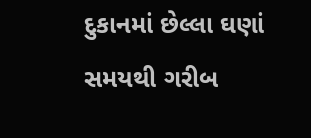દુકાનમાં છેલ્લા ઘણાં સમયથી ગરીબ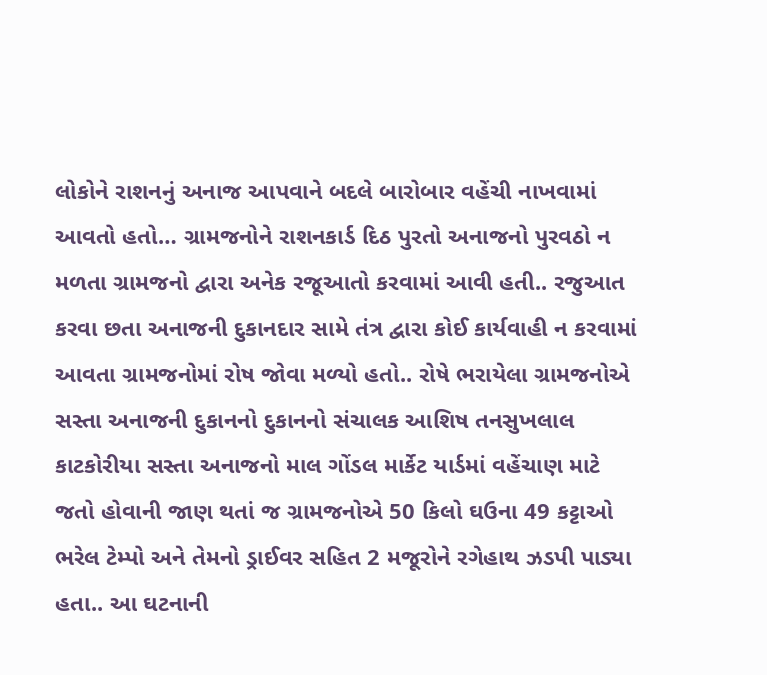લોકોને રાશનનું અનાજ આપવાને બદલે બારોબાર વહેંચી નાખવામાં આવતો હતો… ગ્રામજનોને રાશનકાર્ડ દિઠ પુરતો અનાજનો પુરવઠો ન મળતા ગ્રામજનો દ્વારા અનેક રજૂઆતો કરવામાં આવી હતી.. રજુઆત કરવા છતા અનાજની દુકાનદાર સામે તંત્ર દ્વારા કોઈ કાર્યવાહી ન કરવામાં આવતા ગ્રામજનોમાં રોષ જોવા મળ્યો હતો.. રોષે ભરાયેલા ગ્રામજનોએ સસ્તા અનાજની દુકાનનો દુકાનનો સંચાલક આશિષ તનસુખલાલ કાટકોરીયા સસ્તા અનાજનો માલ ગોંડલ માર્કેટ યાર્ડમાં વહેંચાણ માટે જતો હોવાની જાણ થતાં જ ગ્રામજનોએ 50 કિલો ઘઉના 49 કટ્ટાઓ ભરેલ ટેમ્પો અને તેમનો ડ્રાઈવર સહિત 2 મજૂરોને રગેહાથ ઝડપી પાડ્યા હતા.. આ ઘટનાની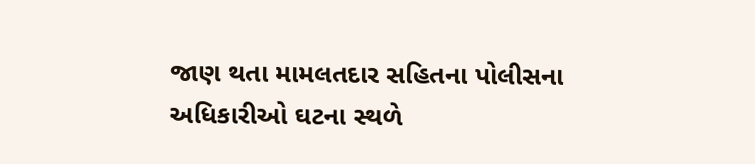જાણ થતા મામલતદાર સહિતના પોલીસના અધિકારીઓ ઘટના સ્થળે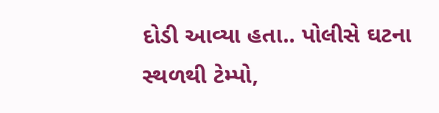દોડી આવ્યા હતા.. પોલીસે ઘટના સ્થળથી ટેમ્પો,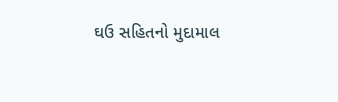ઘઉ સહિતનો મુદામાલ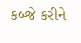કબ્જે કરીને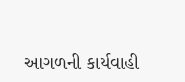આગળની કાર્યવાહી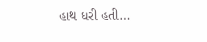હાથ ધરી હતી…